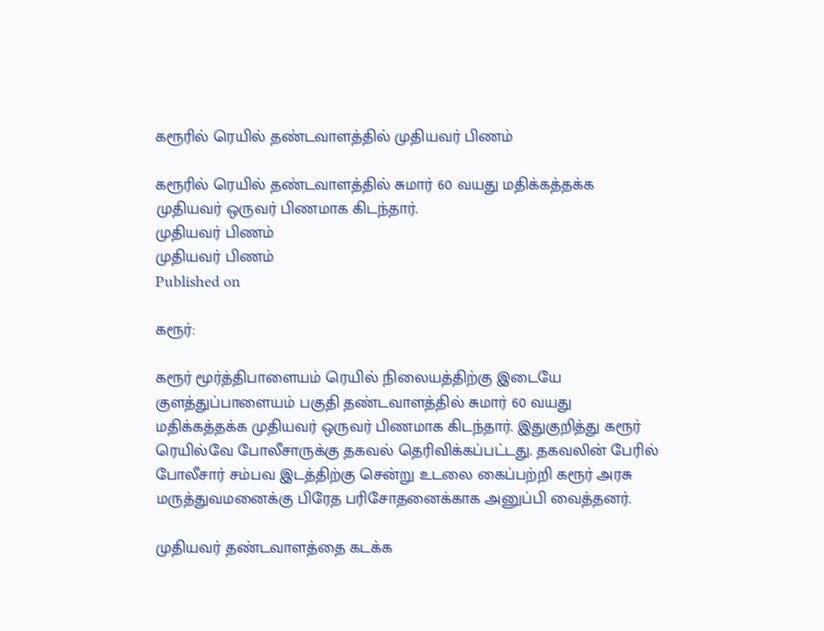கரூரில் ரெயில் தண்டவாளத்தில் முதியவர் பிணம்

கரூரில் ரெயில் தண்டவாளத்தில் சுமார் 60 வயது மதிக்கத்தக்க முதியவர் ஒருவர் பிணமாக கிடந்தார்.
முதியவர் பிணம்
முதியவர் பிணம்
Published on

கரூர்:

கரூர் மூர்த்திபாளையம் ரெயில் நிலையத்திற்கு இடையே குளத்துப்பாளையம் பகுதி தண்டவாளத்தில் சுமார் 60 வயது மதிக்கத்தக்க முதியவர் ஒருவர் பிணமாக கிடந்தார். இதுகுறித்து கரூர் ரெயில்வே போலீசாருக்கு தகவல் தெரிவிக்கப்பட்டது. தகவலின் பேரில் போலீசார் சம்பவ இடத்திற்கு சென்று உடலை கைப்பற்றி கரூர் அரசு மருத்துவமனைக்கு பிரேத பரிசோதனைக்காக அனுப்பி வைத்தனர்.

முதியவர் தண்டவாளத்தை கடக்க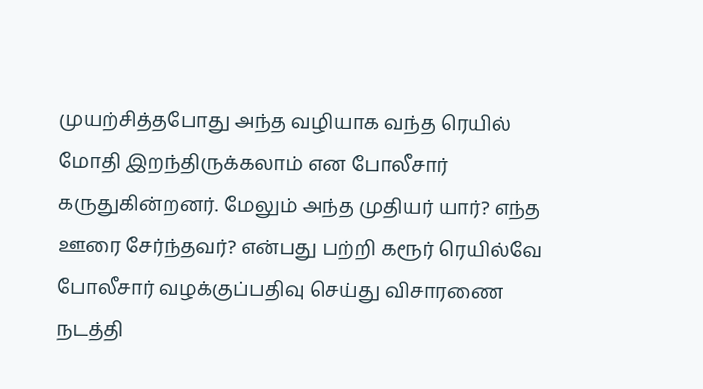முயற்சித்தபோது அந்த வழியாக வந்த ரெயில் மோதி இறந்திருக்கலாம் என போலீசார் கருதுகின்றனர். மேலும் அந்த முதியர் யார்? எந்த ஊரை சேர்ந்தவர்? என்பது பற்றி கரூர் ரெயில்வே போலீசார் வழக்குப்பதிவு செய்து விசாரணை நடத்தி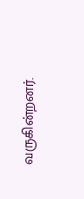வருகின்றனர்.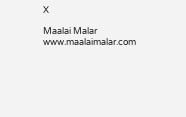X

Maalai Malar
www.maalaimalar.com